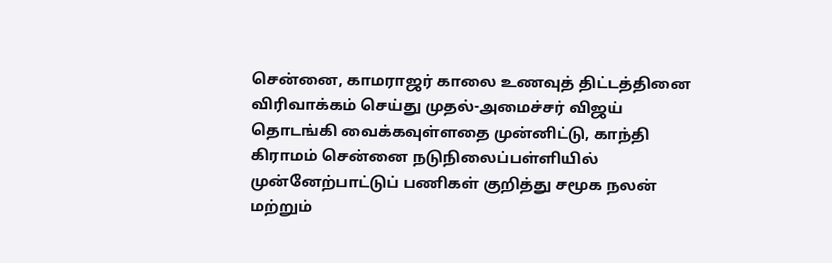சென்னை, காமராஜர் காலை உணவுத் திட்டத்தினை விரிவாக்கம் செய்து முதல்-அமைச்சர் விஜய் தொடங்கி வைக்கவுள்ளதை முன்னிட்டு, காந்தி கிராமம் சென்னை நடுநிலைப்பள்ளியில் முன்னேற்பாட்டுப் பணிகள் குறித்து சமூக நலன் மற்றும்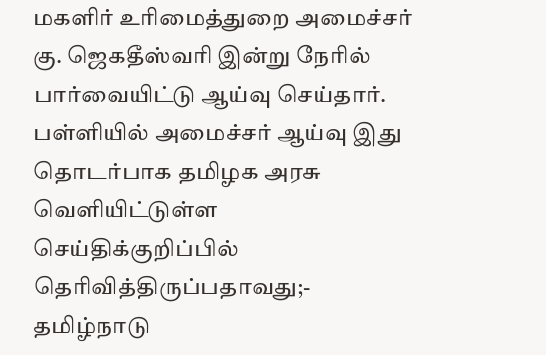மகளிர் உரிமைத்துறை அமைச்சர் கு. ஜெகதீஸ்வரி இன்று நேரில் பார்வையிட்டு ஆய்வு செய்தார். பள்ளியில் அமைச்சர் ஆய்வு இது தொடர்பாக தமிழக அரசு வெளியிட்டுள்ள செய்திக்குறிப்பில் தெரிவித்திருப்பதாவது;- தமிழ்நாடு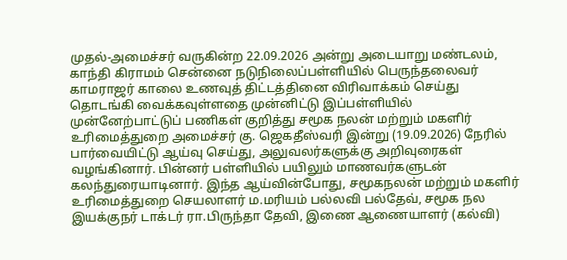முதல்-அமைச்சர் வருகின்ற 22.09.2026 அன்று அடையாறு மண்டலம், காந்தி கிராமம் சென்னை நடுநிலைப்பள்ளியில் பெருந்தலைவர் காமராஜர் காலை உணவுத் திட்டத்தினை விரிவாக்கம் செய்து தொடங்கி வைக்கவுள்ளதை முன்னிட்டு இப்பள்ளியில் முன்னேற்பாட்டுப் பணிகள் குறித்து சமூக நலன் மற்றும் மகளிர் உரிமைத்துறை அமைச்சர் கு. ஜெகதீஸ்வரி இன்று (19.09.2026) நேரில் பார்வையிட்டு ஆய்வு செய்து, அலுவலர்களுக்கு அறிவுரைகள் வழங்கினார். பின்னர் பள்ளியில் பயிலும் மாணவர்களுடன் கலந்துரையாடினார். இந்த ஆய்வின்போது, சமூகநலன் மற்றும் மகளிர் உரிமைத்துறை செயலாளர் ம.மரியம் பல்லவி பல்தேவ், சமூக நல இயக்குநர் டாக்டர் ரா.பிருந்தா தேவி, இணை ஆணையாளர் (கல்வி)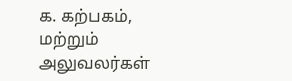க. கற்பகம், மற்றும் அலுவலர்கள்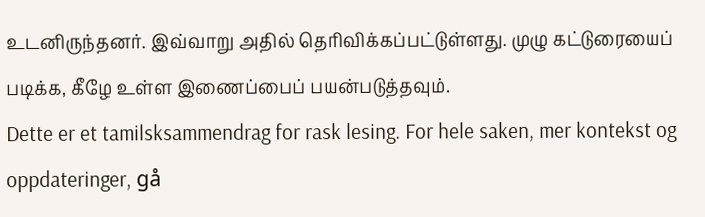உடனிருந்தனர். இவ்வாறு அதில் தெரிவிக்கப்பட்டுள்ளது. முழு கட்டுரையைப் படிக்க, கீழே உள்ள இணைப்பைப் பயன்படுத்தவும்.
Dette er et tamilsksammendrag for rask lesing. For hele saken, mer kontekst og oppdateringer, gå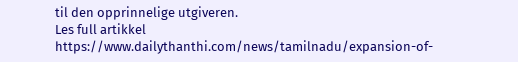til den opprinnelige utgiveren.
Les full artikkel
https://www.dailythanthi.com/news/tamilnadu/expansion-of-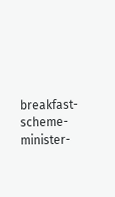breakfast-scheme-minister-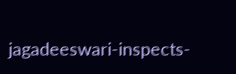jagadeeswari-inspects-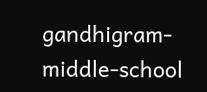gandhigram-middle-school